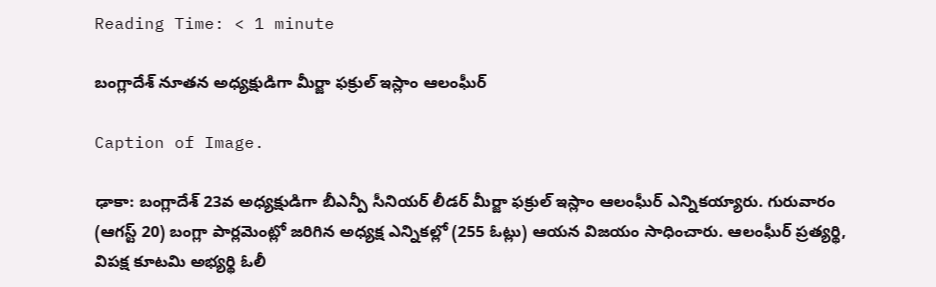Reading Time: < 1 minute

బంగ్లాదేశ్ నూతన అధ్యక్షుడిగా మీర్జా ఫక్రుల్ ఇస్లాం ఆలంఘీర్

Caption of Image.

ఢాకా: బంగ్లాదేశ్ 23వ అధ్యక్షుడిగా బీఎన్పీ సీనియర్ లీడర్ మీర్జా ఫక్రుల్ ఇస్లాం ఆలంఘీర్ ఎన్నికయ్యారు. గురువారం (ఆగస్ట్ 20) బంగ్లా పార్లమెంట్లో జరిగిన అధ్యక్ష ఎన్నికల్లో (255 ఓట్లు) ఆయన విజయం సాధించారు. ఆలంఘీర్‌ ప్రత్యర్థి, విపక్ష కూటమి అభ్యర్థి ఓలీ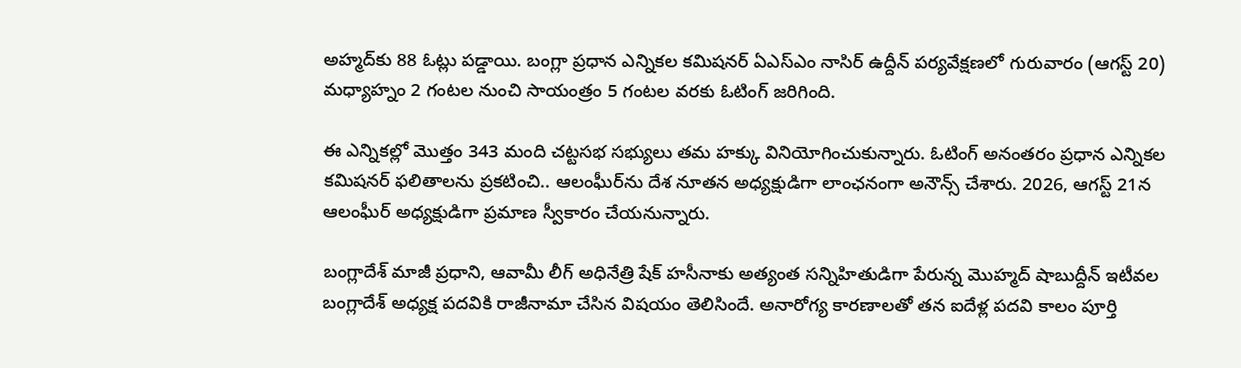అహ్మద్‌కు 88 ఓట్లు పడ్డాయి. బంగ్లా ప్రధాన ఎన్నికల కమిషనర్ ఏఎస్ఎం నాసిర్ ఉద్దీన్ పర్యవేక్షణలో గురువారం (ఆగస్ట్ 20) మధ్యాహ్నం 2 గంటల నుంచి సాయంత్రం 5 గంటల వరకు ఓటింగ్ జరిగింది.

ఈ ఎన్నికల్లో మొత్తం 343 మంది చట్టసభ సభ్యులు తమ హక్కు వినియోగించుకున్నారు. ఓటింగ్ అనంతరం ప్రధాన ఎన్నికల కమిషనర్ ఫలితాలను ప్రకటించి.. ఆలంఘీర్‌ను దేశ నూతన అధ్యక్షుడిగా లాంఛనంగా అనౌన్స్ చేశారు. 2026, ఆగస్ట్ 21న ఆలంఘీర్ అధ్యక్షుడిగా ప్రమాణ స్వీకారం చేయనున్నారు.

బంగ్లాదేశ్ మాజీ ప్రధాని, ఆవామీ లీగ్ అధినేత్రి షేక్ హసీనాకు అత్యంత సన్నిహితుడిగా పేరున్న మొహ్మద్ షాబుద్దీన్ ఇటీవల బంగ్లాదేశ్ అధ్యక్ష పదవికి రాజీనామా చేసిన విషయం తెలిసిందే. అనారోగ్య కారణాలతో తన ఐదేళ్ల పదవి కాలం పూర్తి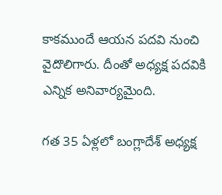కాకముందే ఆయన పదవి నుంచి వైదొలిగారు. దీంతో అధ్యక్ష పదవికి ఎన్నిక అనివార్యమైంది.

గత 35 ఏళ్లలో బంగ్లాదేశ్ అధ్యక్ష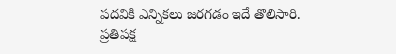పదవికి ఎన్నికలు జరగడం ఇదే తొలిసారి. ప్రతిపక్ష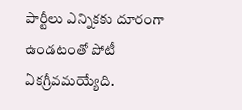పార్టీలు ఎన్నికకు దూరంగా ఉండటంతో పోటీ ఏకగ్రీవమయ్యేది.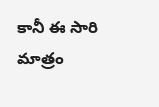కానీ ఈ సారి మాత్రం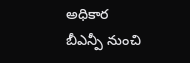అధికార బీఎన్పీ నుంచి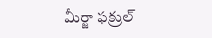మీర్జా ఫక్రుల్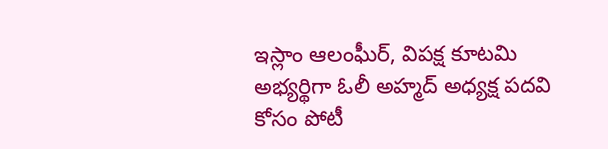ఇస్లాం ఆలంఘీర్, విపక్ష కూటమి అభ్యర్థిగా ఓలీ అహ్మద్‌ అధ్యక్ష పదవి కోసం పోటీ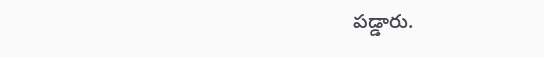పడ్డారు.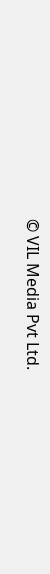© VIL Media Pvt Ltd.